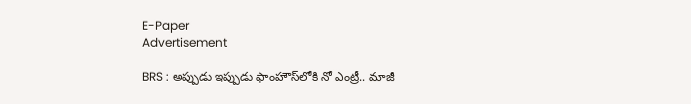E-Paper
Advertisement

BRS : అప్పుడు ఇప్పుడు ఫాంహౌస్‌లోకి నో ఎంట్రీ.. మాజీ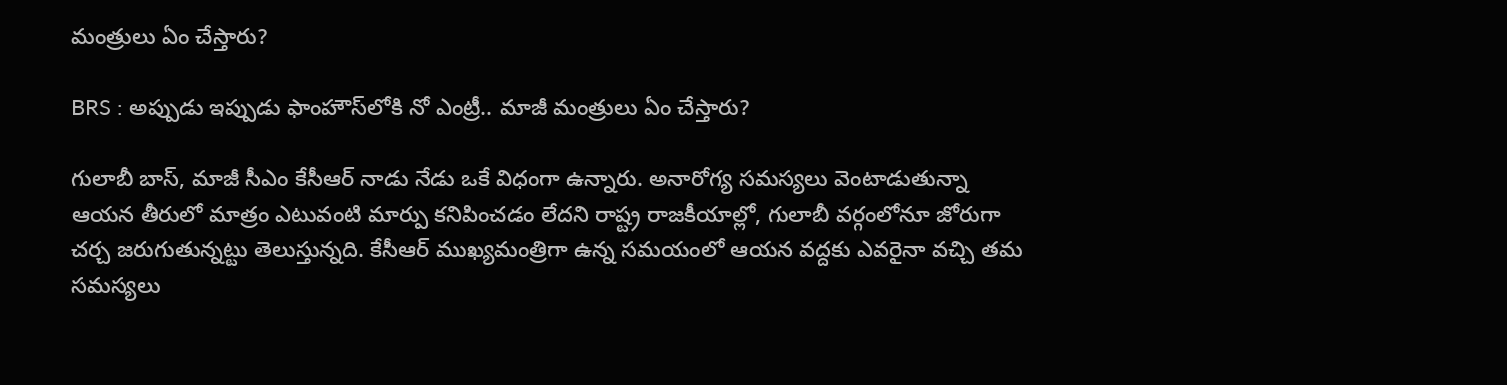మంత్రులు ఏం చేస్తారు?

BRS : అప్పుడు ఇప్పుడు ఫాంహౌస్‌లోకి నో ఎంట్రీ.. మాజీ మంత్రులు ఏం చేస్తారు?

గులాబీ బాస్, మాజీ సీఎం కేసీఆర్ నాడు నేడు ఒకే విధంగా ఉన్నారు. అనారోగ్య సమస్యలు వెంటాడుతున్నా ఆయన తీరులో మాత్రం ఎటువంటి మార్పు కనిపించడం లేదని రాష్ట్ర రాజకీయాల్లో, గులాబీ వర్గంలోనూ జోరుగా చర్చ జరుగుతున్నట్టు తెలుస్తున్నది. కేసీఆర్ ముఖ్యమంత్రిగా ఉన్న సమయంలో ఆయన వద్దకు ఎవరైనా వచ్చి తమ సమస్యలు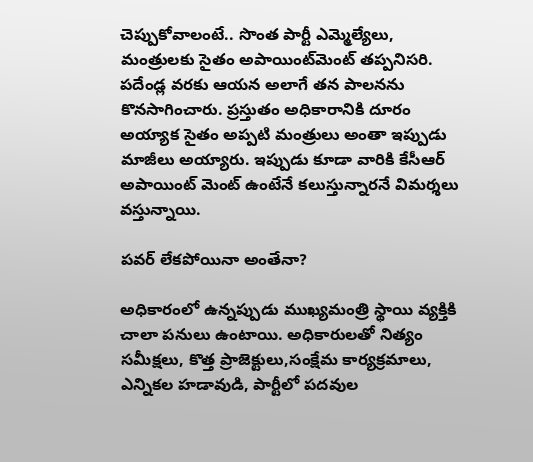చెప్పుకోవాలంటే.. సొంత పార్టీ ఎమ్మెల్యేలు, మంత్రులకు సైతం అపాయింట్‌మెంట్ తప్పనిసరి. పదేండ్ల వరకు ఆయన అలాగే తన పాలనను కొనసాగించారు. ప్రస్తుతం అధికారానికి దూరం అయ్యాక సైతం అప్పటి మంత్రులు అంతా ఇప్పుడు మాజీలు అయ్యారు. ఇప్పుడు కూడా వారికి కేసీఆర్ అపాయింట్ మెంట్ ఉంటేనే కలుస్తున్నారనే విమర్శలు వస్తున్నాయి.

పవర్ లేకపోయినా అంతేనా?

అధికారంలో ఉన్నప్పుడు ముఖ్యమంత్రి స్థాయి వ్యక్తికి చాలా పనులు ఉంటాయి. అధికారులతో నిత్యం సమీక్షలు, కొత్త ప్రాజెక్టులు,సంక్షేమ కార్యక్రమాలు, ఎన్నికల హడావుడి, పార్టీలో పదవుల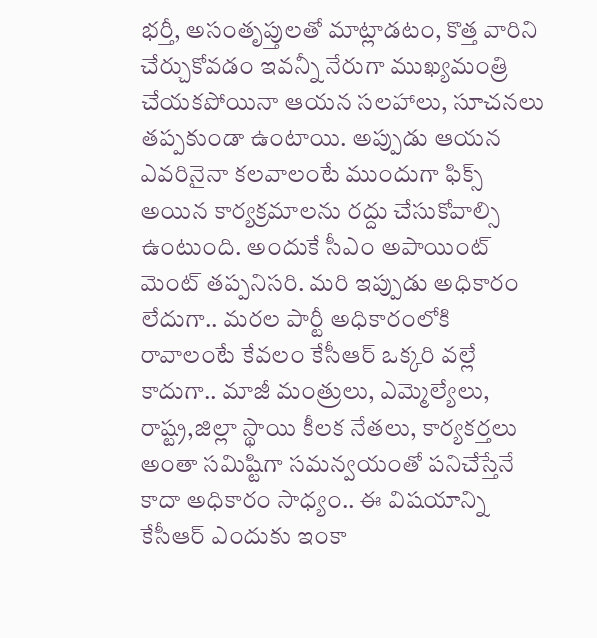భర్తీ, అసంతృప్తులతో మాట్లాడటం, కొత్త వారిని చేర్చుకోవడం ఇవన్నీ నేరుగా ముఖ్యమంత్రి చేయకపోయినా ఆయన సలహాలు, సూచనలు తప్పకుండా ఉంటాయి. అప్పుడు ఆయన ఎవరినైనా కలవాలంటే ముందుగా ఫిక్స్ అయిన కార్యక్రమాలను రద్దు చేసుకోవాల్సి ఉంటుంది. అందుకే సీఎం అపాయింట్ మెంట్ తప్పనిసరి. మరి ఇప్పుడు అధికారం లేదుగా.. మరల పార్టీ అధికారంలోకి రావాలంటే కేవలం కేసీఆర్ ఒక్కరి వల్లే కాదుగా.. మాజీ మంత్రులు, ఎమ్మెల్యేలు, రాష్ట్ర,జిల్లా స్థాయి కీలక నేతలు, కార్యకర్తలు అంతా సమిష్టిగా సమన్వయంతో పనిచేస్తేనే కాదా అధికారం సాధ్యం.. ఈ విషయాన్ని కేసీఆర్ ఎందుకు ఇంకా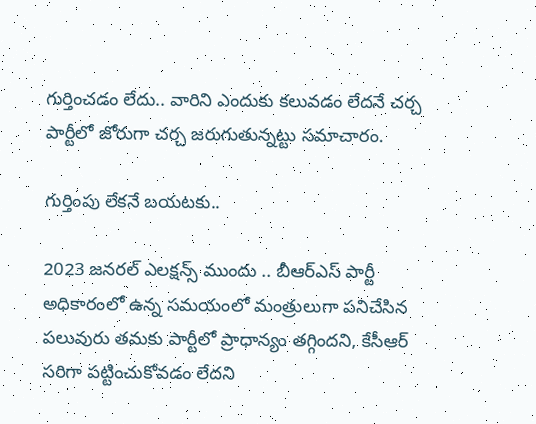గుర్తించడం లేదు.. వారిని ఎందుకు కలువడం లేదనే చర్చ పార్టీలో జోరుగా చర్చ జరుగుతున్నట్టు సమాచారం.

గుర్తింపు లేకనే బయటకు..

2023 జనరల్ ఎలక్షన్స్ ముందు .. బీఆర్ఎస్ పార్టీ అధికారంలో ఉన్న సమయంలో మంత్రులుగా పనిచేసిన పలువురు తమకు పార్టీలో ప్రాధాన్యం తగ్గిందని, కేసీఆర్ సరిగా పట్టించుకోవడం లేదని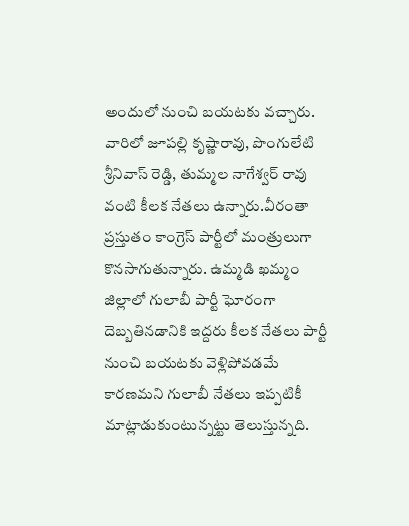అందులో నుంచి బయటకు వచ్చారు. వారిలో జూపల్లి కృష్ణారావు, పొంగులేటి శ్రీనివాస్ రెడ్డి, తుమ్మల నాగేశ్వర్ రావు వంటి కీలక నేతలు ఉన్నారు.వీరంతా ప్రస్తుతం కాంగ్రెస్ పార్టీలో మంత్రులుగా కొనసాగుతున్నారు. ఉమ్మడి ఖమ్మం జిల్లాలో గులాబీ పార్టీ ఘోరంగా దెబ్బతినడానికి ఇద్దరు కీలక నేతలు పార్టీ నుంచి బయటకు వెళ్లిపోవడమే కారణమని గులాబీ నేతలు ఇప్పటికీ మాట్లాడుకుంటున్నట్టు తెలుస్తున్నది.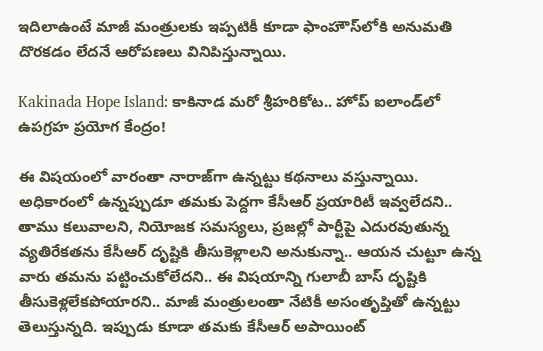ఇదిలాఉంటే మాజీ మంత్రులకు ఇప్పటికీ కూడా ఫాంహౌస్‌లోకి అనుమతి దొరకడం లేదనే ఆరోపణలు వినిపిస్తున్నాయి.

Kakinada Hope Island: కాకినాడ మరో శ్రీహరికోట.. హోప్ ఐలాండ్‌లో ఉపగ్రహ ప్రయోగ కేంద్రం!

ఈ విషయంలో వారంతా నారాజ్‌గా ఉన్నట్టు కథనాలు వస్తున్నాయి. అధికారంలో ఉన్నప్పుడూ తమకు పెద్దగా కేసీఆర్ ప్రయారిటీ ఇవ్వలేదని.. తాము కలువాలని, నియోజక సమస్యలు, ప్రజల్లో పార్టీపై ఎదురవుతున్న వ్యతిరేకతను కేసీఆర్ దృష్టికి తీసుకెళ్లాలని అనుకున్నా.. ఆయన చుట్టూ ఉన్న వారు తమను పట్టించుకోలేదని.. ఈ విషయాన్ని గులాబీ బాస్ దృష్టికి తీసుకెళ్లలేకపోయారని.. మాజీ మంత్రులంతా నేటికీ అసంతృప్తితో ఉన్నట్టు తెలుస్తున్నది. ఇప్పుడు కూడా తమకు కేసీఆర్ అపాయింట్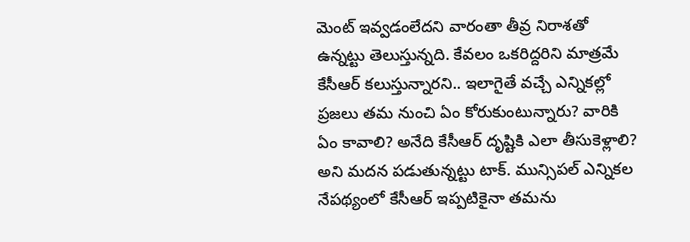మెంట్ ఇవ్వడంలేదని వారంతా తీవ్ర నిరాశతో ఉన్నట్టు తెలుస్తున్నది. కేవలం ఒకరిద్దరిని మాత్రమే కేసీఆర్ కలుస్తున్నారని.. ఇలాగైతే వచ్చే ఎన్నికల్లో ప్రజలు తమ నుంచి ఏం కోరుకుంటున్నారు? వారికి ఏం కావాలి? అనేది కేసీఆర్ దృష్టికి ఎలా తీసుకెళ్లాలి? అని మదన పడుతున్నట్టు టాక్. మున్సిపల్ ఎన్నికల నేపథ్యంలో కేసీఆర్ ఇప్పటికైనా తమను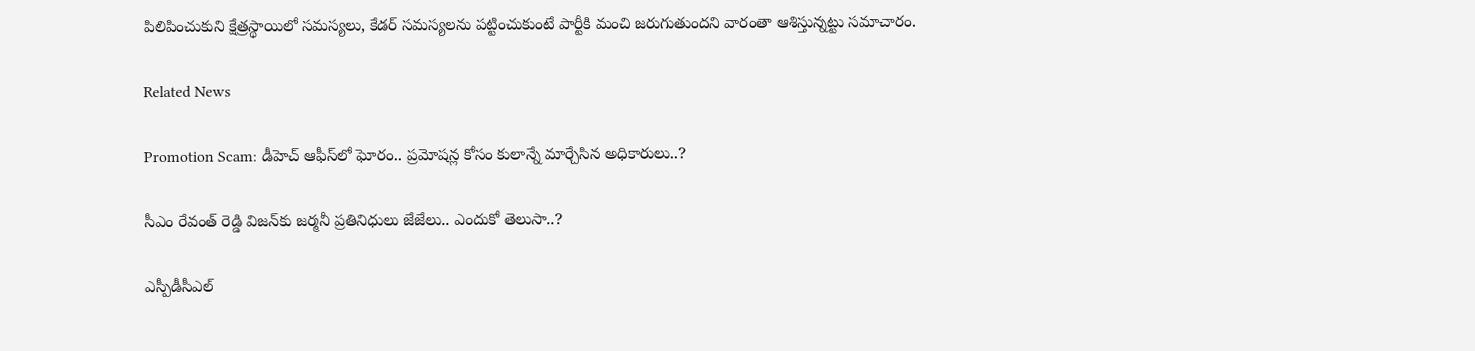పిలిపించుకుని క్షేత్రస్థాయిలో సమస్యలు, కేడర్ సమస్యలను పట్టించుకుంటే పార్టీకి మంచి జరుగుతుందని వారంతా ఆశిస్తున్నట్టు సమాచారం.

Related News

Promotion Scam: డీహెచ్ ఆఫీస్‌లో ఘోరం.. ప్రమోషన్ల కోసం కులాన్నే మార్చేసిన అధికారులు..?

సీఎం రేవంత్ రెడ్డి విజన్‌కు జర్మనీ ప్రతినిధులు జేజేలు.. ఎందుకో తెలుసా..?

ఎస్పీడీసీఎల్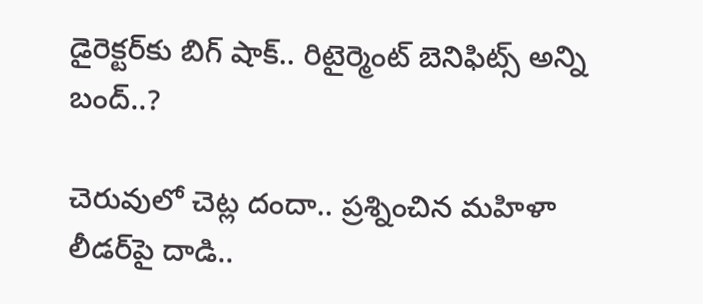డైరెక్టర్‌కు బిగ్ షాక్.. రిటైర్మెంట్ బెనిఫిట్స్ అన్ని బంద్..?

చెరువులో చెట్ల దందా.. ప్రశ్నించిన మహిళా లీడర్‌పై దాడి..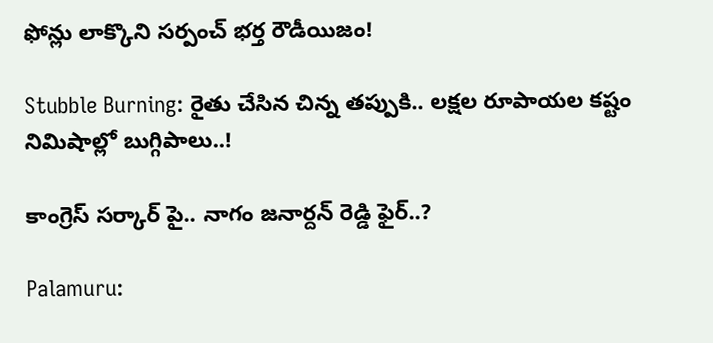ఫోన్లు లాక్కొని సర్పంచ్ భర్త రౌడీయిజం!

Stubble Burning: రైతు చేసిన చిన్న తప్పుకి.. లక్షల రూపాయల కష్టం నిమిషాల్లో బుగ్గిపాలు..!

కాంగ్రెస్ సర్కార్‌ పై.. నాగం జనార్దన్ రెడ్డి ఫైర్..?

Palamuru: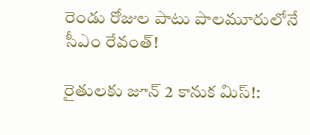రెండు రోజుల పాటు పాలమూరులోనే సీఎం రేవంత్!

రైతులకు జూన్ 2 కానుక మిస్!: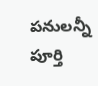పనులన్నీ పూర్తి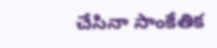చేసినా సాంకేతిక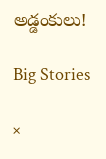అడ్డంకులు!

Big Stories

×